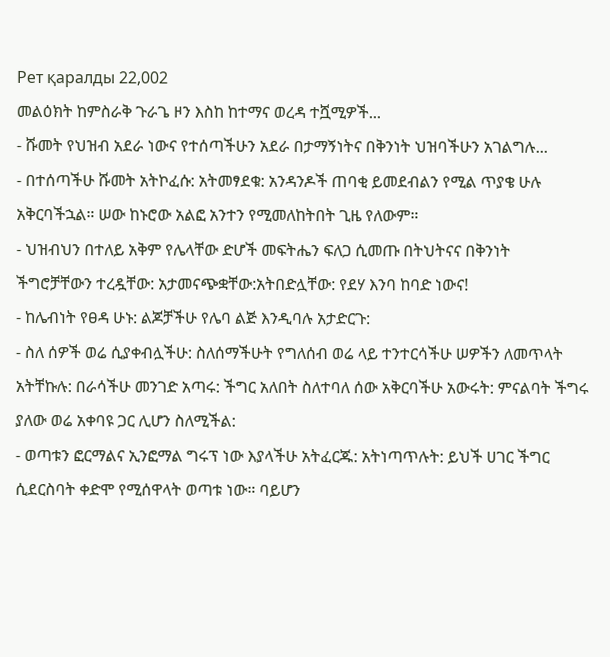Рет қаралды 22,002
መልዕክት ከምስራቅ ጉራጌ ዞን እስከ ከተማና ወረዳ ተሿሚዎች...
- ሹመት የህዝብ አደራ ነውና የተሰጣችሁን አደራ በታማኝነትና በቅንነት ህዝባችሁን አገልግሉ...
- በተሰጣችሁ ሹመት አትኮፈሱ: አትመፃደቁ: አንዳንዶች ጠባቂ ይመደብልን የሚል ጥያቄ ሁሉ አቅርባችኋል። ሠው ከኑሮው አልፎ አንተን የሚመለከትበት ጊዜ የለውም።
- ህዝብህን በተለይ አቅም የሌላቸው ድሆች መፍትሔን ፍለጋ ሲመጡ በትህትናና በቅንነት ችግሮቻቸውን ተረዷቸው: አታመናጭቋቸው:አትበድሏቸው: የደሃ እንባ ከባድ ነውና!
- ከሌብነት የፀዳ ሁኑ: ልጆቻችሁ የሌባ ልጅ እንዲባሉ አታድርጉ:
- ስለ ሰዎች ወሬ ሲያቀብሏችሁ: ስለሰማችሁት የግለሰብ ወሬ ላይ ተንተርሳችሁ ሠዎችን ለመጥላት አትቸኩሉ: በራሳችሁ መንገድ አጣሩ: ችግር አለበት ስለተባለ ሰው አቅርባችሁ አውሩት: ምናልባት ችግሩ ያለው ወሬ አቀባዩ ጋር ሊሆን ስለሚችል:
- ወጣቱን ፎርማልና ኢንፎማል ግሩፕ ነው እያላችሁ አትፈርጁ: አትነጣጥሉት: ይህች ሀገር ችግር ሲደርስባት ቀድሞ የሚሰዋላት ወጣቱ ነው። ባይሆን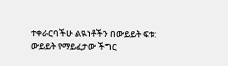ተቀራርባችሁ ልዪነቶችን በውይይት ፍቱ: ውይይት የማይፈታው ችግር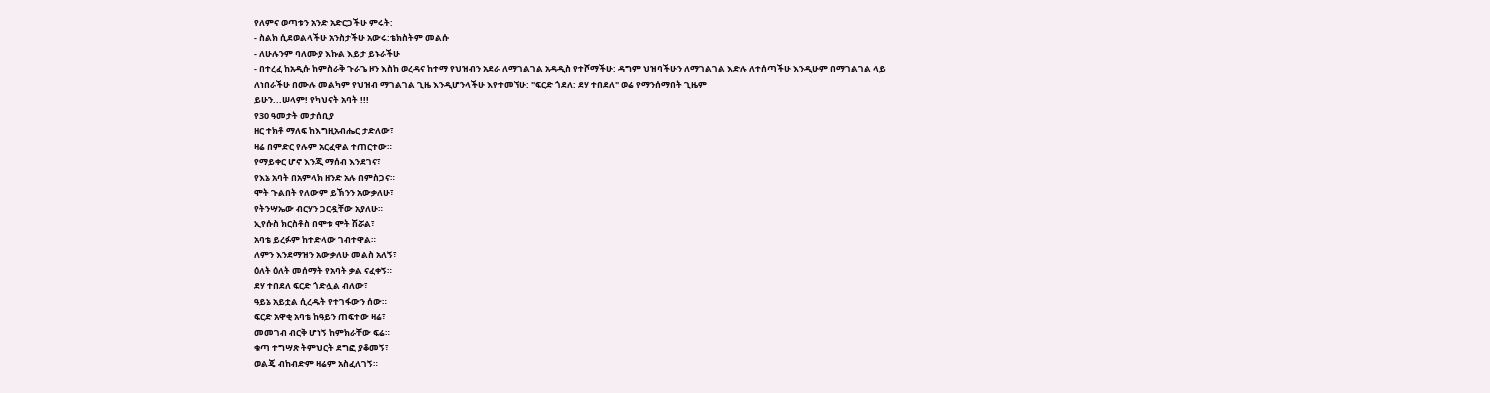የለምና ወጣቱን አንድ አድርጋችሁ ምሩት:
- ስልክ ሲደወልላችሁ አንስታችሁ አውሩ:ቴክስትም መልሱ
- ለሁሉንም ባለሙያ እኩል እይታ ይኑራችሁ
- በተረፈ ከአዲሱ ከምስራቅ ጉራጌ ዞን እስከ ወረዳና ከተማ የህዝብን አደራ ለማገልገል አዳዲስ የተሾማችሁ: ዳግም ህዝባችሁን ለማገልገል እድሉ ለተሰጣችሁ እንዲሁም በማገልገል ላይ ለነበራችሁ በሙሉ መልካም የህዝብ ማገልገል ጊዜ እንዲሆንላችሁ እየተመኘሁ: "ፍርድ ጎደለ: ደሃ ተበደለ" ወሬ የማንሰማበት ጊዜም
ይሁን...ሠላም! የካህናት አባት !!!
የ30 ዓመታት መታሰቢያ
ዘር ተክቶ ማለፍ ከእግዚአብሔር ታድለው፣
ዛሬ በምድር የሉም አርፈዋል ተጠርተው።
የማይቀር ሆኖ እንጂ ማሰብ እንደገና፣
የእኔ አባት በአምላክ ዘንድ አሉ በምስጋና።
ሞት ጉልበት የለውም ይኽንን አውቃለሁ፣
የትንሣኤው ብርሃን ጋርዷቸው አያለሁ።
ኢየሱስ ክርስቶስ በሞቱ ሞት ሽሯል፣
አባቴ ይረፉም ከተድላው ገብተዋል።
ለምን እንደማዝን አውቃለሁ መልስ አለኝ፣
ዕለት ዕለት መሰማት የአባት ቃል ናፈቀኝ።
ደሃ ተበደለ ፍርድ ጎድሏል ብለው፣
ዓይኔ አይቷል ሲረዱት የተገፋውን ሰው።
ፍርድ አዋቂ አባቴ ከዓይን ጠፍተው ዛሬ፣
መመገብ ብርቅ ሆነኝ ከምክራቸው ፍሬ።
ቁጣ ተግሣጽ ትምህርት ደግፎ ያቆመኝ፣
ወልጄ ብከብድም ዛሬም አስፈለገኝ።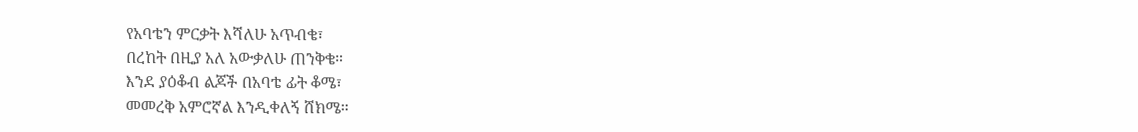የአባቴን ምርቃት እሻለሁ አጥብቄ፣
በረከት በዚያ አለ አውቃለሁ ጠንቅቄ።
እንደ ያዕቆብ ልጆች በአባቴ ፊት ቆሜ፣
መመረቅ አምሮኛል እንዲቀለኝ ሸክሜ።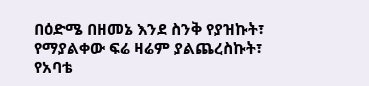በዕድሜ በዘመኔ እንደ ስንቅ የያዝኩት፣
የማያልቀው ፍሬ ዛሬም ያልጨረስኩት፣
የአባቴ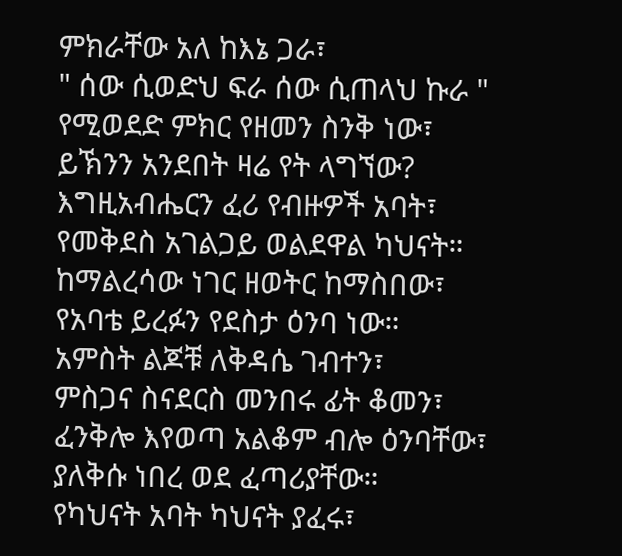ምክራቸው አለ ከእኔ ጋራ፣
" ሰው ሲወድህ ፍራ ሰው ሲጠላህ ኩራ "
የሚወደድ ምክር የዘመን ስንቅ ነው፣
ይኽንን አንደበት ዛሬ የት ላግኘው?
እግዚአብሔርን ፈሪ የብዙዎች አባት፣
የመቅደስ አገልጋይ ወልደዋል ካህናት።
ከማልረሳው ነገር ዘወትር ከማስበው፣
የአባቴ ይረፉን የደስታ ዕንባ ነው።
አምስት ልጆቹ ለቅዳሴ ገብተን፣
ምስጋና ስናደርስ መንበሩ ፊት ቆመን፣
ፈንቅሎ እየወጣ አልቆም ብሎ ዕንባቸው፣
ያለቅሱ ነበረ ወደ ፈጣሪያቸው።
የካህናት አባት ካህናት ያፈሩ፣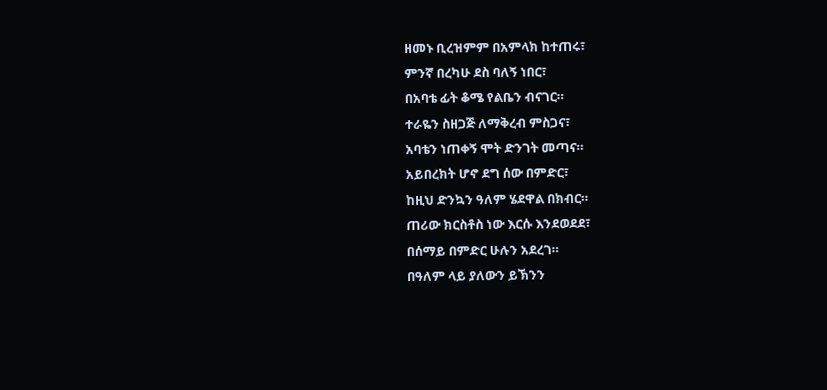ዘመኑ ቢረዝምም በአምላክ ከተጠሩ፣
ምንኛ በረካሁ ደስ ባለኝ ነበር፣
በአባቴ ፊት ቆሜ የልቤን ብናገር።
ተራዬን ስዘጋጅ ለማቅረብ ምስጋና፣
አባቴን ነጠቀኝ ሞት ድንገት መጣና።
አይበረክት ሆኖ ደግ ሰው በምድር፣
ከዚህ ድንኳን ዓለም ሄደዋል በክብር።
ጠሪው ክርስቶስ ነው እርሱ እንደወደደ፣
በሰማይ በምድር ሁሉን አደረገ።
በዓለም ላይ ያለውን ይኽንን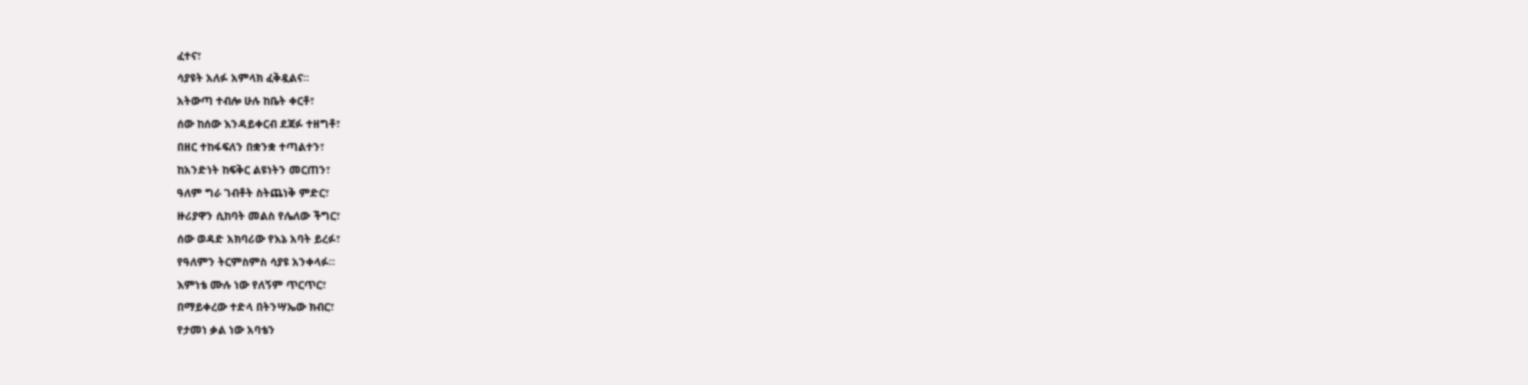ፈተና፣
ሳያዩት አለፉ አምላክ ፈቅዷልና።
አትውጣ ተብሎ ሁሉ ከቤት ቀርቶ፣
ሰው ከሰው እንዳይቀርብ ደጃፉ ተዘግቶ፣
በዘር ተከፋፍለን በቋንቋ ተጣልተን፣
ከአንድነት ከፍቅር ልዩነትን መርጠን፣
ዓለም ግራ ገብቶት ስትጨነቅ ምድር፣
ዙሪያዋን ሲከባት መልስ የሌለው ችግር፣
ሰው ወዳድ አክባሪው የእኔ አባት ይረፉ፣
የዓለምን ትርምስምስ ሳያዩ አንቀላፉ።
እምነቴ ሙሉ ነው የለኝም ጥርጥር፣
በማይቀረው ተድላ በትንሣኤው ክብር፣
የታመነ ቃል ነው አባቴን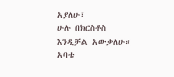አያለሁ፣
ሁሉ በክርስቶስ እንዲቻል አውቃለሁ።
አባቴ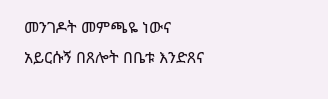መንገዶት መምጫዬ ነውና
አይርሱኝ በጸሎት በቤቱ እንድጸና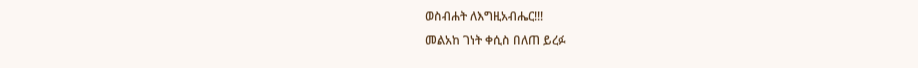ወስብሐት ለእግዚአብሔር!!!
መልአከ ገነት ቀሲስ በለጠ ይረፉ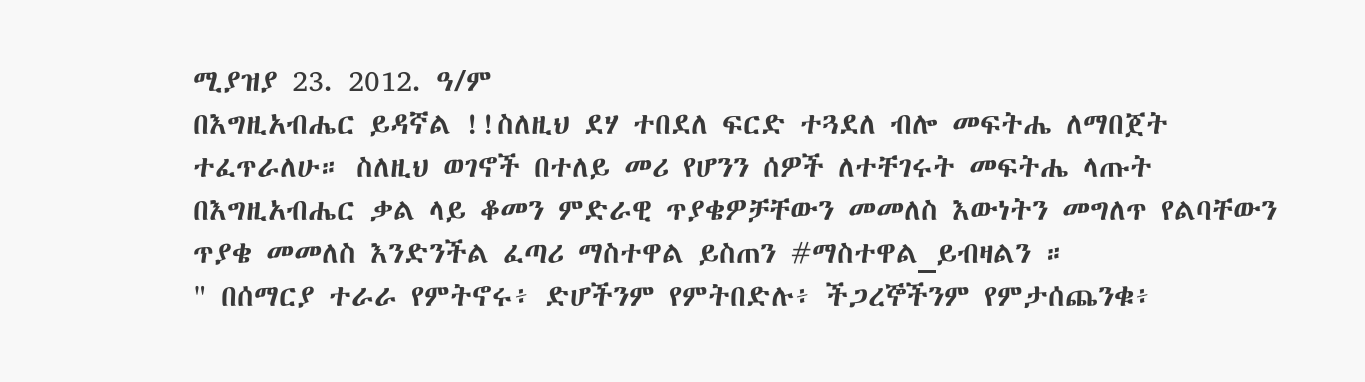ሚያዝያ 23. 2012. ዓ/ም
በእግዚአብሔር ይዳኛል !!ስለዚህ ደሃ ተበደለ ፍርድ ተጓደለ ብሎ መፍትሔ ለማበጀት ተፈጥራለሁ። ስለዚህ ወገኖች በተለይ መሪ የሆንን ሰዎች ለተቸገሩት መፍትሔ ላጡት በእግዚአብሔር ቃል ላይ ቆመን ምድራዊ ጥያቄዎቻቸውን መመለስ እውነትን መግለጥ የልባቸውን ጥያቄ መመለስ እንድንችል ፈጣሪ ማስተዋል ይስጠን #ማስተዋል_ይብዛልን ።
" በሰማርያ ተራራ የምትኖሩ፥ ድሆችንም የምትበድሉ፥ ችጋረኞችንም የምታሰጨንቁ፥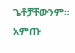ጌቶቻቸውንም። አምጡ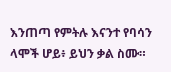እንጠጣ የምትሉ እናንተ የባሳን ላሞች ሆይ፥ ይህን ቃል ስሙ።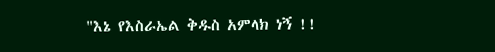"እኔ የእስራኤል ቅዱስ አምላክ ነኝ !!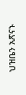ህዝቤን አጽናኑ